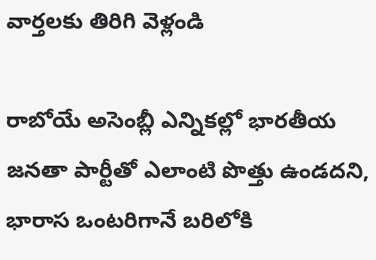వార్తలకు తిరిగి వెళ్లండి

రాబోయే అసెంబ్లీ ఎన్నికల్లో భారతీయ జనతా పార్టీతో ఎలాంటి పొత్తు ఉండదని, భారాస ఒంటరిగానే బరిలోకి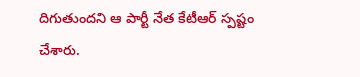దిగుతుందని ఆ పార్టీ నేత కేటీఆర్ స్పష్టం చేశారు.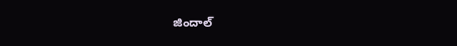జిందాల్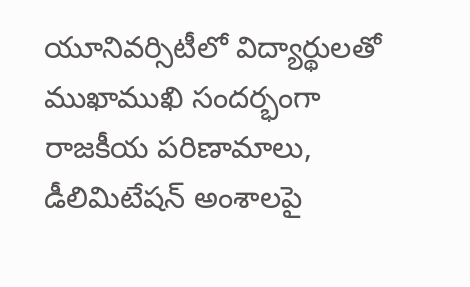యూనివర్సిటీలో విద్యార్థులతో ముఖాముఖి సందర్భంగా రాజకీయ పరిణామాలు, డీలిమిటేషన్ అంశాలపై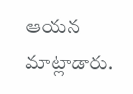ఆయన మాట్లాడారు.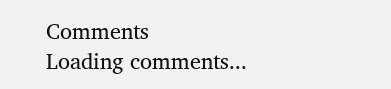Comments
Loading comments...